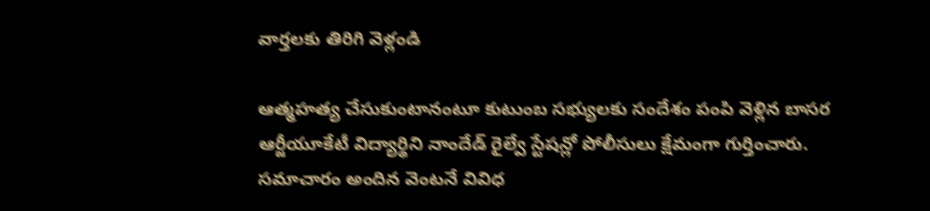వార్తలకు తిరిగి వెళ్లండి

ఆత్మహత్య చేసుకుంటానంటూ కుటుంబ సభ్యులకు సందేశం పంపి వెళ్లిన బాసర ఆర్జీయూకేటీ విద్యార్థిని నాందేడ్ రైల్వే స్టేషన్లో పోలీసులు క్షేమంగా గుర్తించారు.
సమాచారం అందిన వెంటనే వివిధ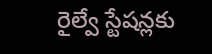రైల్వే స్టేషన్లకు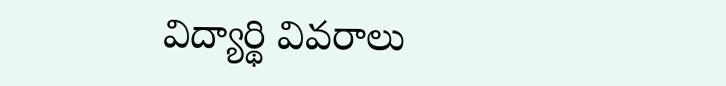విద్యార్థి వివరాలు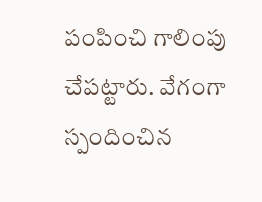పంపించి గాలింపు చేపట్టారు. వేగంగా స్పందించిన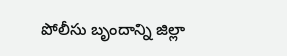పోలీసు బృందాన్ని జిల్లా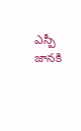ఎస్పీ జానకి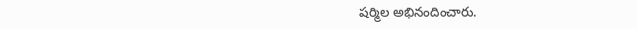షర్మిల అభినందించారు.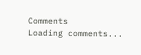Comments
Loading comments...